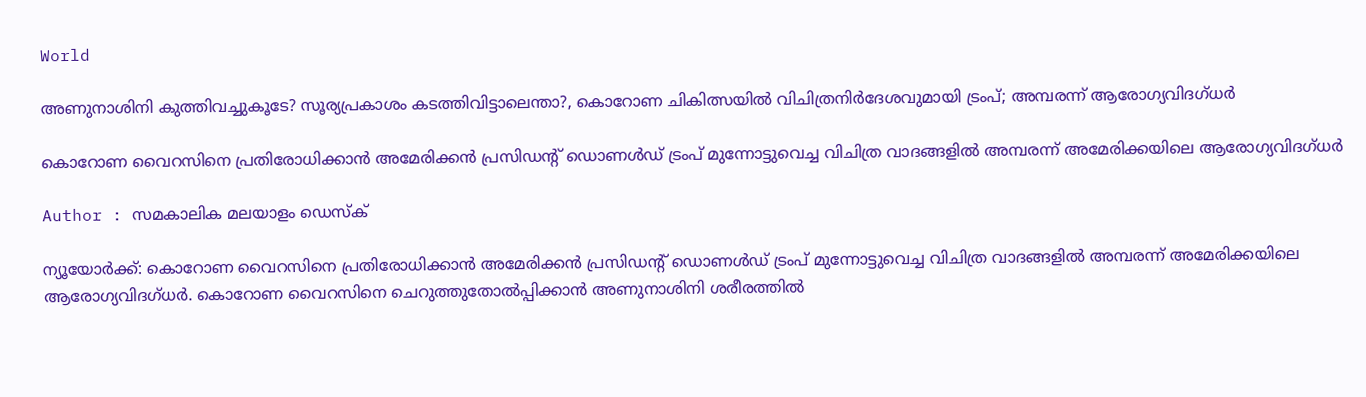World

അണുനാശിനി കുത്തിവച്ചുകൂടേ? സൂര്യപ്രകാശം കടത്തിവിട്ടാലെന്താ?, കൊറോണ ചികിത്സയില്‍ വിചിത്രനിര്‍ദേശവുമായി ട്രംപ്; അമ്പരന്ന് ആരോഗ്യവിദഗ്ധര്‍

കൊറോണ വൈറസിനെ പ്രതിരോധിക്കാന്‍ അമേരിക്കന്‍ പ്രസിഡന്റ് ഡൊണള്‍ഡ് ട്രംപ് മുന്നോട്ടുവെച്ച വിചിത്ര വാദങ്ങളില്‍ അമ്പരന്ന് അമേരിക്കയിലെ ആരോഗ്യവിദഗ്ധര്‍

Author : സമകാലിക മലയാളം ഡെസ്ക്

ന്യൂയോര്‍ക്ക്: കൊറോണ വൈറസിനെ പ്രതിരോധിക്കാന്‍ അമേരിക്കന്‍ പ്രസിഡന്റ് ഡൊണള്‍ഡ് ട്രംപ് മുന്നോട്ടുവെച്ച വിചിത്ര വാദങ്ങളില്‍ അമ്പരന്ന് അമേരിക്കയിലെ ആരോഗ്യവിദഗ്ധര്‍. കൊറോണ വൈറസിനെ ചെറുത്തുതോല്‍പ്പിക്കാന്‍ അണുനാശിനി ശരീരത്തില്‍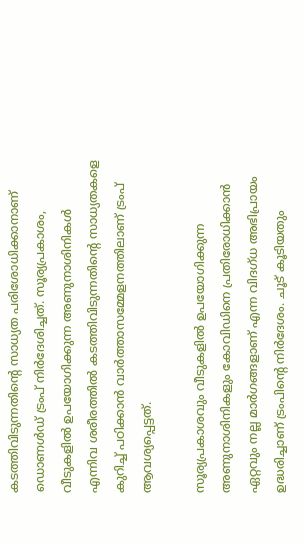കടത്തിവിടുന്നതിന്റെ സാധ്യത പരിശോധിക്കാനാണ് ഡൊണള്‍ഡ് ട്രംപ് നിര്‍ദേശിച്ചത്. സൂര്യപ്രകാശം, വീടുകളില്‍ ഉപയോഗിക്കുന്ന അണുനാശിനികള്‍ എന്നിവ ശരീരത്തില്‍ കടത്തിവിടുന്നതിന്റെ സാധ്യതകളെ കുറിച്ച് പഠിക്കാന്‍ വാര്‍ത്താസമ്മേളനത്തിലാണ് ട്രംപ് ആവശ്യപ്പെട്ടത്.

സൂര്യപ്രകാശവും വീടുകളില്‍ ഉപയോഗിക്കുന്ന അണുനാശിനികളും കോവിഡിനെ പ്രതിരോധിക്കാന്‍ ഏറ്റവും നല്ല മാര്‍ഗങ്ങളാണ് എന്ന വിദഗ്ധ അഭിപ്രായം ഉദ്ധരിച്ചാണ് ട്രംപിന്റെ നിര്‍ദേശം. ചൂട് കൂടിയതും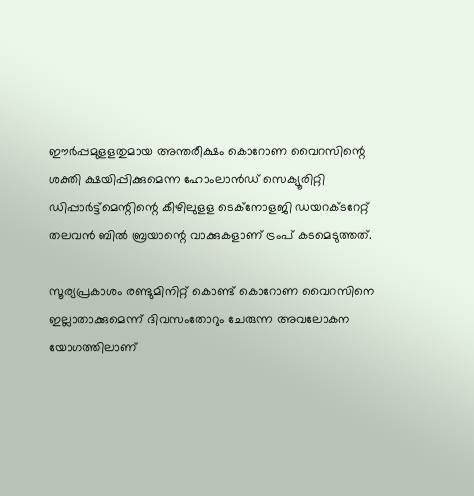ഈര്‍പ്പമുളളതുമായ അന്തരീക്ഷം കൊറോണ വൈറസിന്റെ ശക്തി ക്ഷയിപ്പിക്കുമെന്ന ഹോംലാന്‍ഡ് സെക്യൂരിറ്റി ഡിപ്പാര്‍ട്ട്‌മെന്റിന്റെ കീഴിലുളള ടെക്‌നോളജി ഡയറക്ടറേറ്റ് തലവന്‍ ബില്‍ ബ്രയാന്റെ വാക്കുകളാണ് ട്രംപ് കടമെടുത്തത്.

സൂര്യപ്രകാശം രണ്ടുമിനിറ്റ് കൊണ്ട് കൊറോണ വൈറസിനെ ഇല്ലാതാക്കുമെന്ന് ദിവസംതോറും ചേരുന്ന അവലോകന യോഗത്തിലാണ്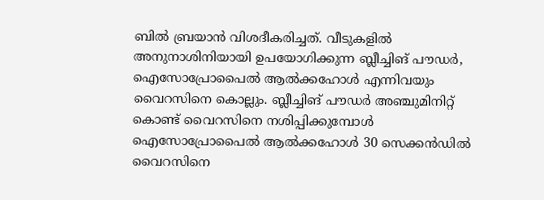ബില്‍ ബ്രയാന്‍ വിശദീകരിച്ചത്. വീടുകളില്‍ അനുനാശിനിയായി ഉപയോഗിക്കുന്ന ബ്ലീച്ചിങ് പൗഡര്‍, ഐസോപ്രോപൈല്‍ ആല്‍ക്കഹോള്‍ എന്നിവയും വൈറസിനെ കൊല്ലും. ബ്ലീച്ചിങ് പൗഡര്‍ അഞ്ചുമിനിറ്റ് കൊണ്ട് വൈറസിനെ നശിപ്പിക്കുമ്പോള്‍ ഐസോപ്രോപൈല്‍ ആല്‍ക്കഹോള്‍ 30 സെക്കന്‍ഡില്‍ വൈറസിനെ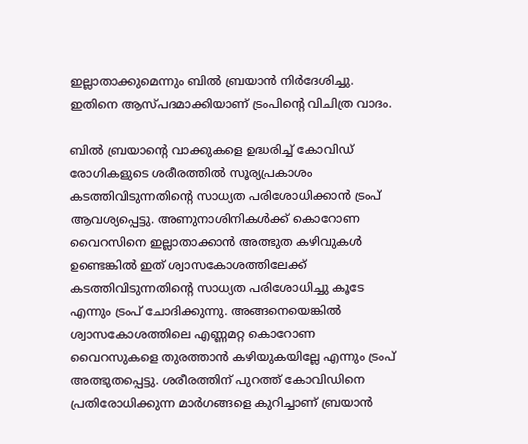ഇല്ലാതാക്കുമെന്നും ബില്‍ ബ്രയാന്‍ നിര്‍ദേശിച്ചു. ഇതിനെ ആസ്പദമാക്കിയാണ് ട്രംപിന്റെ വിചിത്ര വാദം.

ബില്‍ ബ്രയാന്റെ വാക്കുകളെ ഉദ്ധരിച്ച് കോവിഡ് രോഗികളുടെ ശരീരത്തില്‍ സൂര്യപ്രകാശം കടത്തിവിടുന്നതിന്റെ സാധ്യത പരിശോധിക്കാന്‍ ട്രംപ് ആവശ്യപ്പെട്ടു. അണുനാശിനികള്‍ക്ക് കൊറോണ വൈറസിനെ ഇല്ലാതാക്കാന്‍ അത്ഭുത കഴിവുകള്‍ ഉണ്ടെങ്കില്‍ ഇത് ശ്വാസകോശത്തിലേക്ക് കടത്തിവിടുന്നതിന്റെ സാധ്യത പരിശോധിച്ചു കൂടേ എന്നും ട്രംപ് ചോദിക്കുന്നു. അങ്ങനെയെങ്കില്‍ ശ്വാസകോശത്തിലെ എണ്ണമറ്റ കൊറോണ വൈറസുകളെ തുരത്താന്‍ കഴിയുകയില്ലേ എന്നും ട്രംപ് അത്ഭുതപ്പെട്ടു. ശരീരത്തിന് പുറത്ത് കോവിഡിനെ പ്രതിരോധിക്കുന്ന മാര്‍ഗങ്ങളെ കുറിച്ചാണ് ബ്രയാന്‍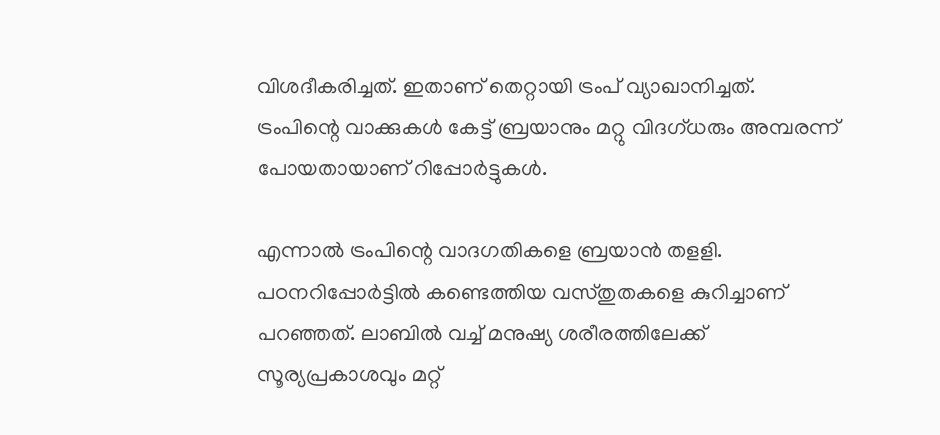വിശദീകരിച്ചത്. ഇതാണ് തെറ്റായി ട്രംപ് വ്യാഖാനിച്ചത്. ട്രംപിന്റെ വാക്കുകള്‍ കേട്ട് ബ്രയാനും മറ്റു വിദഗ്ധരും അമ്പരന്ന് പോയതായാണ് റിപ്പോര്‍ട്ടുകള്‍.

എന്നാല്‍ ട്രംപിന്റെ വാദഗതികളെ ബ്രയാന്‍ തളളി. പഠനറിപ്പോര്‍ട്ടില്‍ കണ്ടെത്തിയ വസ്തുതകളെ കുറിച്ചാണ് പറഞ്ഞത്. ലാബില്‍ വച്ച് മനുഷ്യ ശരീരത്തിലേക്ക് സൂര്യപ്രകാശവും മറ്റ്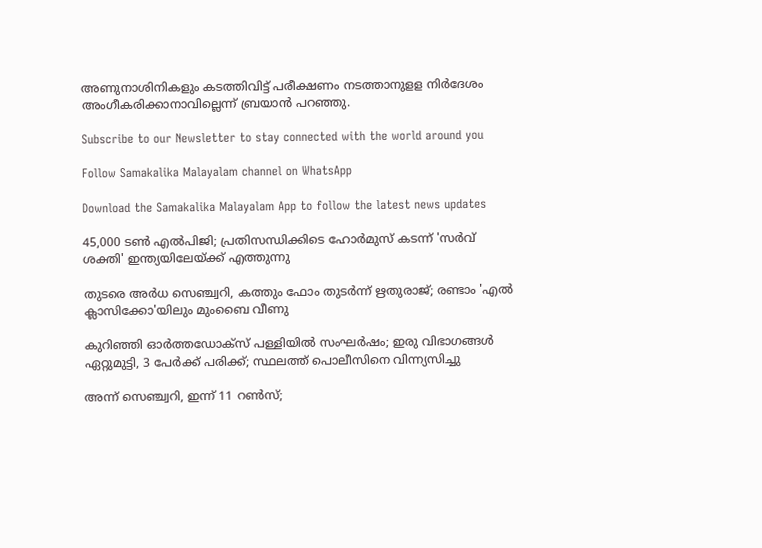അണുനാശിനികളും കടത്തിവിട്ട് പരീക്ഷണം നടത്താനുളള നിര്‍ദേശം അംഗീകരിക്കാനാവില്ലെന്ന് ബ്രയാന്‍ പറഞ്ഞു.

Subscribe to our Newsletter to stay connected with the world around you

Follow Samakalika Malayalam channel on WhatsApp

Download the Samakalika Malayalam App to follow the latest news updates

45,000 ടൺ എൽപിജി; പ്രതിസന്ധിക്കിടെ ഹോർമുസ് കടന്ന് 'സർവ് ശക്തി' ഇന്ത്യയിലേയ്ക്ക് എത്തുന്നു

തുടരെ അര്‍ധ സെഞ്ച്വറി, കത്തും ഫോം തുടര്‍ന്ന് ഋതുരാജ്; രണ്ടാം 'എല്‍ ക്ലാസിക്കോ'യിലും മുംബൈ വീണു

കുറിഞ്ഞി ഓർത്തഡോക്സ് പള്ളിയിൽ സംഘർഷം; ഇരു വിഭാഗങ്ങൾ ഏറ്റുമുട്ടി, 3 പേർക്ക് പരിക്ക്; സ്ഥലത്ത് പൊലീസിനെ വിന്ന്യസിച്ചു

അന്ന് സെഞ്ച്വറി, ഇന്ന് 11 റണ്‍സ്;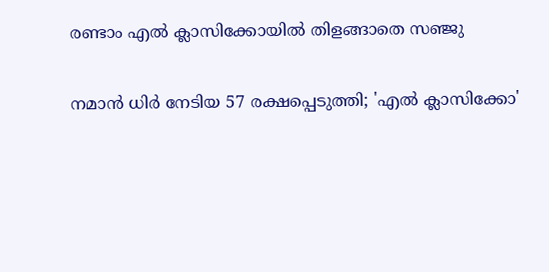രണ്ടാം എല്‍ ക്ലാസിക്കോയില്‍ തിളങ്ങാതെ സഞ്ജു

നമാന്‍ ധിര്‍ നേടിയ 57 രക്ഷപ്പെടുത്തി; 'എല്‍ ക്ലാസിക്കോ'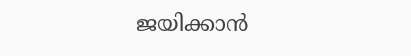ജയിക്കാന്‍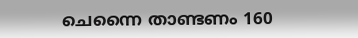ചെന്നൈ താണ്ടണം 160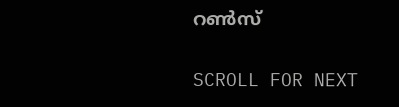റണ്‍സ്

SCROLL FOR NEXT